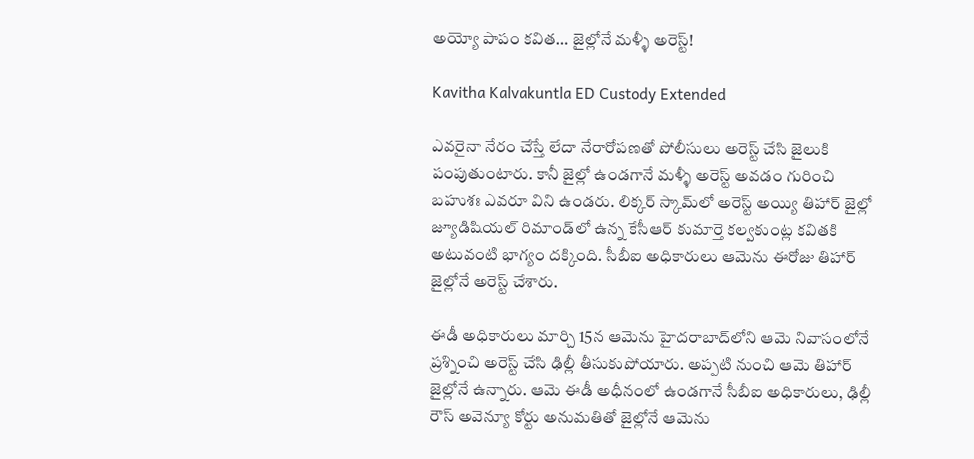అయ్యో పాపం కవిత… జైల్లోనే మళ్ళీ అరెస్ట్!

Kavitha Kalvakuntla ED Custody Extended

ఎవరైనా నేరం చేస్తే లేదా నేరారోపణతో పోలీసులు అరెస్ట్ చేసి జైలుకి పంపుతుంటారు. కానీ జైల్లో ఉండగానే మళ్ళీ అరెస్ట్ అవడం గురించి బహుశః ఎవరూ విని ఉండరు. లిక్కర్ స్కామ్‌లో అరెస్ట్ అయ్యి తిహార్ జైల్లో జ్యూడిషియల్ రిమాండ్‌లో ఉన్న కేసీఆర్‌ కుమార్తె కల్వకుంట్ల కవితకి అటువంటి భాగ్యం దక్కింది. సీబీఐ అధికారులు ఆమెను ఈరోజు తిహార్ జైల్లోనే అరెస్ట్ చేశారు.

ఈడీ అధికారులు మార్చి 15న ఆమెను హైదరాబాద్‌లోని ఆమె నివాసంలోనే ప్రశ్నించి అరెస్ట్ చేసి ఢిల్లీ తీసుకుపోయారు. అప్పటి నుంచి ఆమె తిహార్ జైల్లోనే ఉన్నారు. ఆమె ఈడీ అధీనంలో ఉండగానే సీబీఐ అధికారులు, ఢిల్లీ రౌస్ అవెన్యూ కోర్టు అనుమతితో జైల్లోనే ఆమెను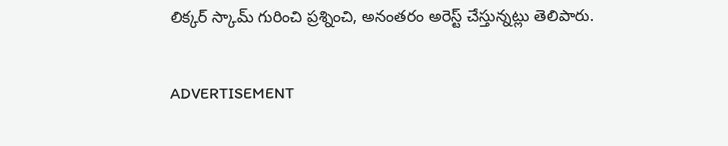లిక్కర్ స్కామ్‌ గురించి ప్రశ్నించి, అనంతరం అరెస్ట్ చేస్తున్నట్లు తెలిపారు.

ADVERTISEMENT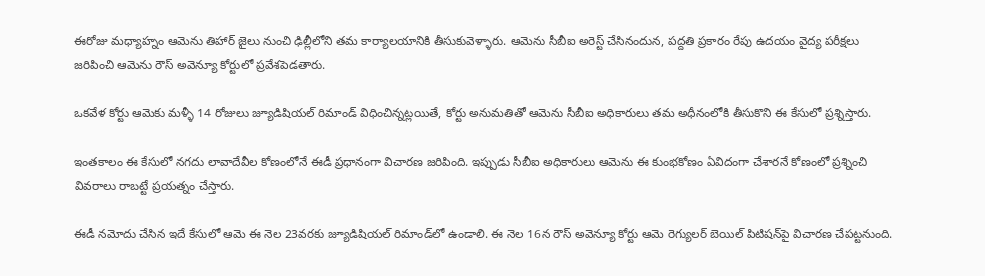ఈరోజు మధ్యాహ్నం ఆమెను తిహార్ జైలు నుంచి ఢిల్లీలోని తమ కార్యాలయానికి తీసుకువెళ్ళారు. ఆమెను సీబీఐ అరెస్ట్ చేసినందున, పద్దతి ప్రకారం రేపు ఉదయం వైద్య పరీక్షలు జరిపించి ఆమెను రౌస్ అవెన్యూ కోర్టులో ప్రవేశపెడతారు.

ఒకవేళ కోర్టు ఆమెకు మళ్ళీ 14 రోజులు జ్యూడిషియల్ రిమాండ్‌ విధించిన్నట్లయితే, కోర్టు అనుమతితో ఆమెను సీబీఐ అధికారులు తమ అధీనంలోకి తీసుకొని ఈ కేసులో ప్రశ్నిస్తారు.

ఇంతకాలం ఈ కేసులో నగదు లావాదేవీల కోణంలోనే ఈడీ ప్రధానంగా విచారణ జరిపింది. ఇప్పుడు సీబీఐ అధికారులు ఆమెను ఈ కుంభకోణం ఏవిదంగా చేశారనే కోణంలో ప్రశ్నించి వివరాలు రాబట్టే ప్రయత్నం చేస్తారు.

ఈడీ నమోదు చేసిన ఇదే కేసులో ఆమె ఈ నెల 23వరకు జ్యూడిషియల్ రిమాండ్‌లో ఉండాలి. ఈ నెల 16న రౌస్ అవెన్యూ కోర్టు ఆమె రెగ్యులర్ బెయిల్‌ పిటిషన్‌పై విచారణ చేపట్టనుంది.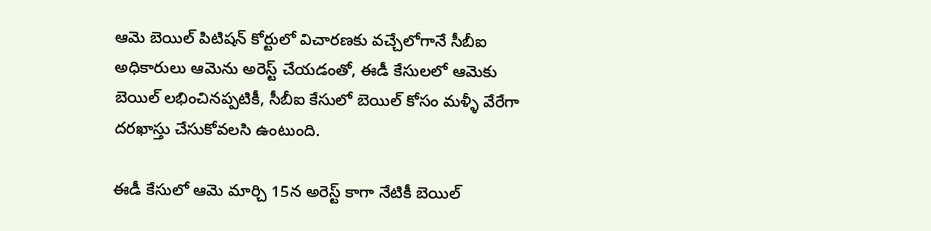ఆమె బెయిల్‌ పిటిషన్‌ కోర్టులో విచారణకు వచ్చేలోగానే సీబీఐ అధికారులు ఆమెను అరెస్ట్ చేయడంతో, ఈడీ కేసులలో ఆమెకు బెయిల్‌ లభించినప్పటికీ, సీబీఐ కేసులో బెయిల్‌ కోసం మళ్ళీ వేరేగా దరఖాస్తు చేసుకోవలసి ఉంటుంది.

ఈడీ కేసులో ఆమె మార్చి 15న అరెస్ట్ కాగా నేటికీ బెయిల్‌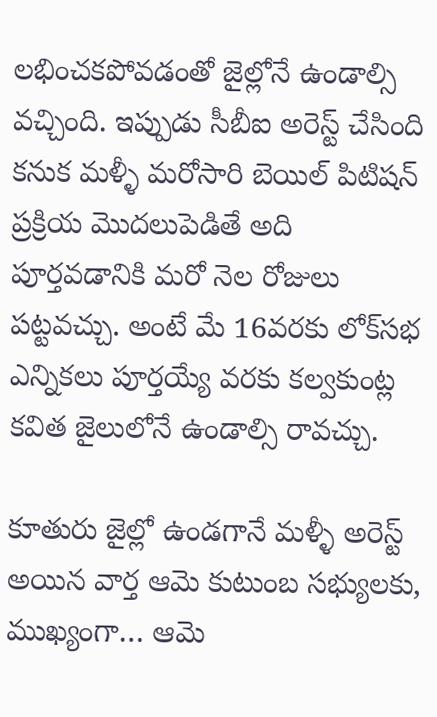లభించకపోవడంతో జైల్లోనే ఉండాల్సి వచ్చింది. ఇప్పుడు సీబీఐ అరెస్ట్ చేసింది కనుక మళ్ళీ మరోసారి బెయిల్‌ పిటిషన్‌ ప్రక్రియ మొదలుపెడితే అది పూర్తవడానికి మరో నెల రోజులు పట్టవచ్చు. అంటే మే 16వరకు లోక్‌సభ ఎన్నికలు పూర్తయ్యే వరకు కల్వకుంట్ల కవిత జైలులోనే ఉండాల్సి రావచ్చు.

కూతురు జైల్లో ఉండగానే మళ్ళీ అరెస్ట్ అయిన వార్త ఆమె కుటుంబ సభ్యులకు, ముఖ్యంగా… ఆమె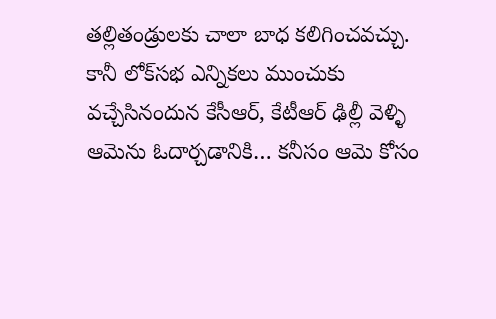తల్లితండ్రులకు చాలా బాధ కలిగించవచ్చు. కానీ లోక్‌సభ ఎన్నికలు ముంచుకు వచ్చేసినందున కేసీఆర్‌, కేటీఆర్‌ ఢిల్లీ వెళ్ళి ఆమెను ఓదార్చడానికి… కనీసం ఆమె కోసం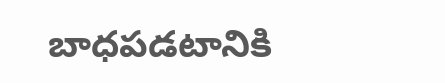బాధపడటానికి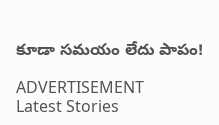కూడా సమయం లేదు పాపం!

ADVERTISEMENT
Latest Stories